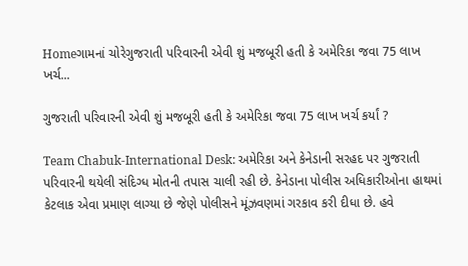Homeગામનાં ચોરેગુજરાતી પરિવારની એવી શું મજબૂરી હતી કે અમેરિકા જવા 75 લાખ ખર્ચ...

ગુજરાતી પરિવારની એવી શું મજબૂરી હતી કે અમેરિકા જવા 75 લાખ ખર્ચ કર્યાં ?

Team Chabuk-International Desk: અમેરિકા અને કેનેડાની સરહદ પર ગુજરાતી પરિવારની થયેલી સંદિગ્ધ મોતની તપાસ ચાલી રહી છે. કેનેડાના પોલીસ અધિકારીઓના હાથમાં કેટલાક એવા પ્રમાણ લાગ્યા છે જેણે પોલીસને મૂંઝવણમાં ગરકાવ કરી દીધા છે. હવે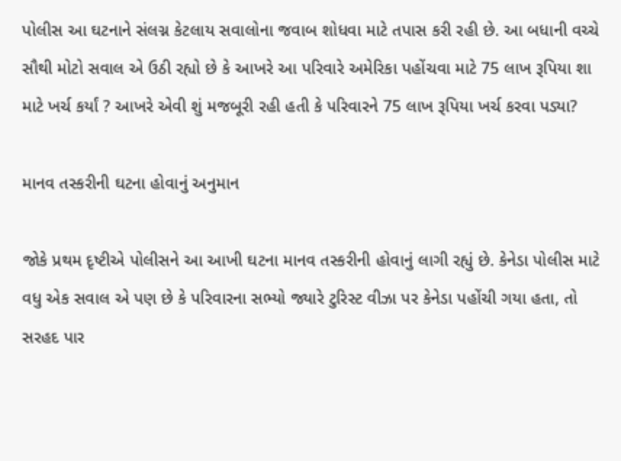પોલીસ આ ઘટનાને સંલગ્ન કેટલાય સવાલોના જવાબ શોધવા માટે તપાસ કરી રહી છે. આ બધાની વચ્ચે સૌથી મોટો સવાલ એ ઉઠી રહ્યો છે કે આખરે આ પરિવારે અમેરિકા પહોંચવા માટે 75 લાખ રૂપિયા શા માટે ખર્ચ કર્યાં ? આખરે એવી શું મજબૂરી રહી હતી કે પરિવારને 75 લાખ રૂપિયા ખર્ચ કરવા પડ્યા?

માનવ તસ્કરીની ઘટના હોવાનું અનુમાન

જોકે પ્રથમ દૃષ્ટીએ પોલીસને આ આખી ઘટના માનવ તસ્કરીની હોવાનું લાગી રહ્યું છે. કેનેડા પોલીસ માટે વધુ એક સવાલ એ પણ છે કે પરિવારના સભ્યો જ્યારે ટુરિસ્ટ વીઝા પર કેનેડા પહોંચી ગયા હતા, તો સરહદ પાર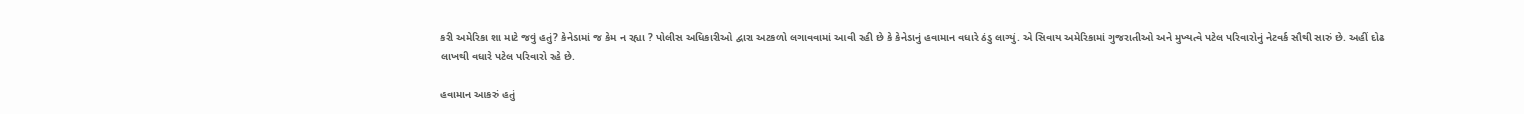કરી અમેરિકા શા માટે જવું હતું? કેનેડામાં જ કેમ ન રહ્યા ? પોલીસ અધિકારીઓ દ્વારા અટકળો લગાવવામાં આવી રહી છે કે કેનેડાનું હવામાન વધારે ઠંડુ લાગ્યું. એ સિવાય અમેરિકામાં ગુજરાતીઓ અને મુખ્યત્વે પટેલ પરિવારોનું નેટવર્ક સૌથી સારું છે. અહીં દોઢ લાખથી વધારે પટેલ પરિવારો રહે છે.

હવામાન આકરું હતું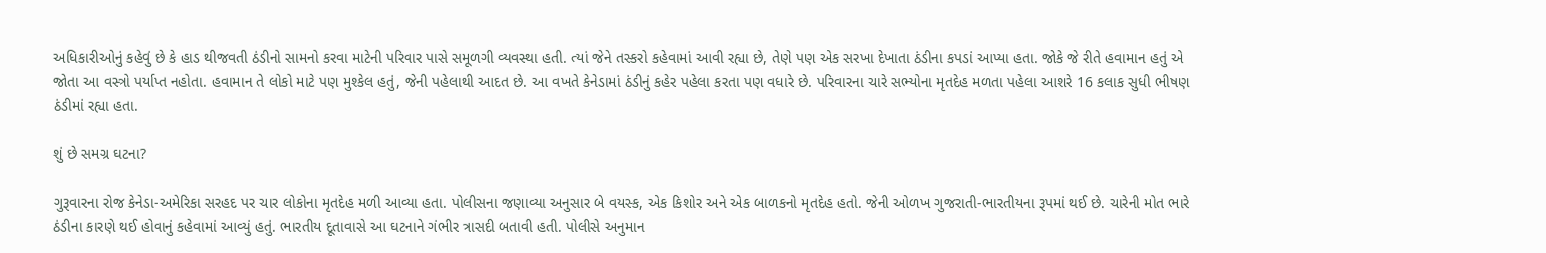અધિકારીઓનું કહેવું છે કે હાડ થીજવતી ઠંડીનો સામનો કરવા માટેની પરિવાર પાસે સમૂળગી વ્યવસ્થા હતી. ત્યાં જેને તસ્કરો કહેવામાં આવી રહ્યા છે, તેણે પણ એક સરખા દેખાતા ઠંડીના કપડાં આપ્યા હતા. જોકે જે રીતે હવામાન હતું એ જોતા આ વસ્ત્રો પર્યાપ્ત નહોતા. હવામાન તે લોકો માટે પણ મુશ્કેલ હતું, જેની પહેલાથી આદત છે. આ વખતે કેનેડામાં ઠંડીનું કહેર પહેલા કરતા પણ વધારે છે. પરિવારના ચારે સભ્યોના મૃતદેહ મળતા પહેલા આશરે 16 કલાક સુધી ભીષણ ઠંડીમાં રહ્યા હતા.

શું છે સમગ્ર ઘટના?

ગુરૂવારના રોજ કેનેડા-અમેરિકા સરહદ પર ચાર લોકોના મૃતદેહ મળી આવ્યા હતા. પોલીસના જણાવ્યા અનુસાર બે વયસ્ક, એક કિશોર અને એક બાળકનો મૃતદેહ હતો. જેની ઓળખ ગુજરાતી-ભારતીયના રૂપમાં થઈ છે. ચારેની મોત ભારે ઠંડીના કારણે થઈ હોવાનું કહેવામાં આવ્યું હતું. ભારતીય દૂતાવાસે આ ઘટનાને ગંભીર ત્રાસદી બતાવી હતી. પોલીસે અનુમાન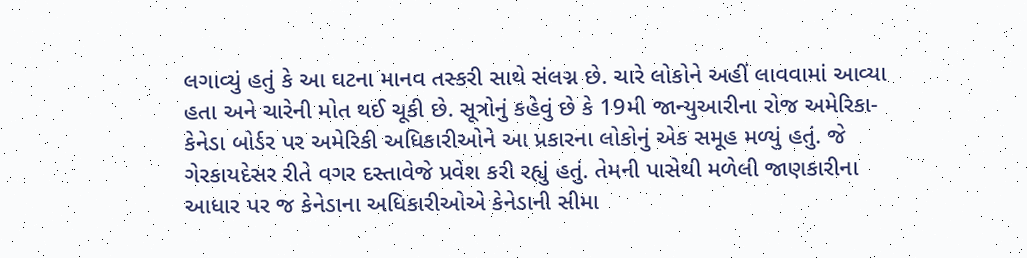લગાવ્યું હતું કે આ ઘટના માનવ તસ્કરી સાથે સંલગ્ન છે. ચારે લોકોને અહીં લાવવામાં આવ્યા હતા અને ચારેની મોત થઈ ચૂકી છે. સૂત્રોનું કહેવું છે કે 19મી જાન્યુઆરીના રોજ અમેરિકા-કેનેડા બોર્ડર પર અમેરિકી અધિકારીઓને આ પ્રકારના લોકોનું એક સમૂહ મળ્યું હતું. જે ગેરકાયદેસર રીતે વગર દસ્તાવેજે પ્રવેશ કરી રહ્યું હતું. તેમની પાસેથી મળેલી જાણકારીના આધાર પર જ કેનેડાના અધિકારીઓએ કેનેડાની સીમા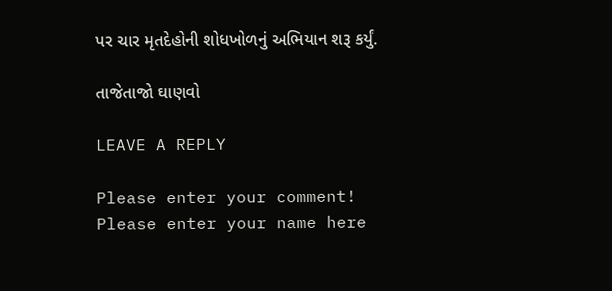પર ચાર મૃતદેહોની શોધખોળનું અભિયાન શરૂ કર્યું.

તાજેતાજો ઘાણવો

LEAVE A REPLY

Please enter your comment!
Please enter your name here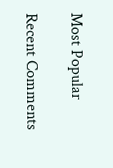Most Popular

Recent Comments